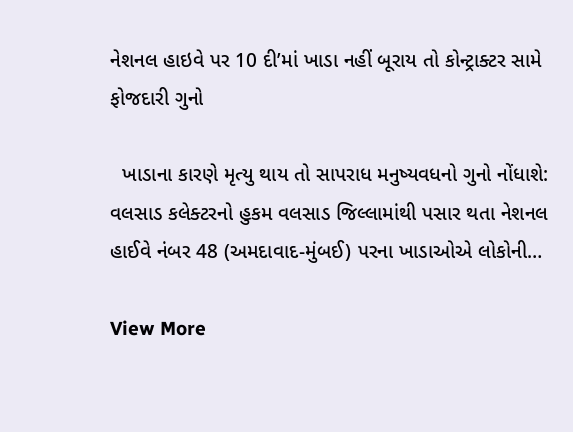નેશનલ હાઇવે પર 10 દી’માં ખાડા નહીં બૂરાય તો કોન્ટ્રાક્ટર સામે ફોજદારી ગુનો

  ખાડાના કારણે મૃત્યુ થાય તો સાપરાધ મનુષ્યવધનો ગુનો નોંધાશે: વલસાડ કલેક્ટરનો હુકમ વલસાડ જિલ્લામાંથી પસાર થતા નેશનલ હાઈવે નંબર 48 (અમદાવાદ-મુંબઈ) પરના ખાડાઓએ લોકોની…

View More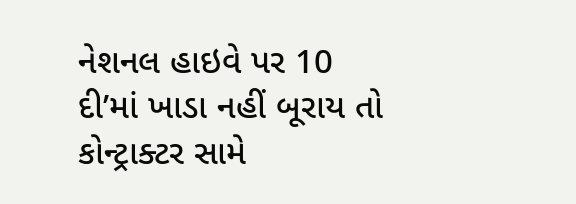નેશનલ હાઇવે પર 10 દી’માં ખાડા નહીં બૂરાય તો કોન્ટ્રાક્ટર સામે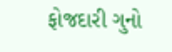ફોજદારી ગુનો